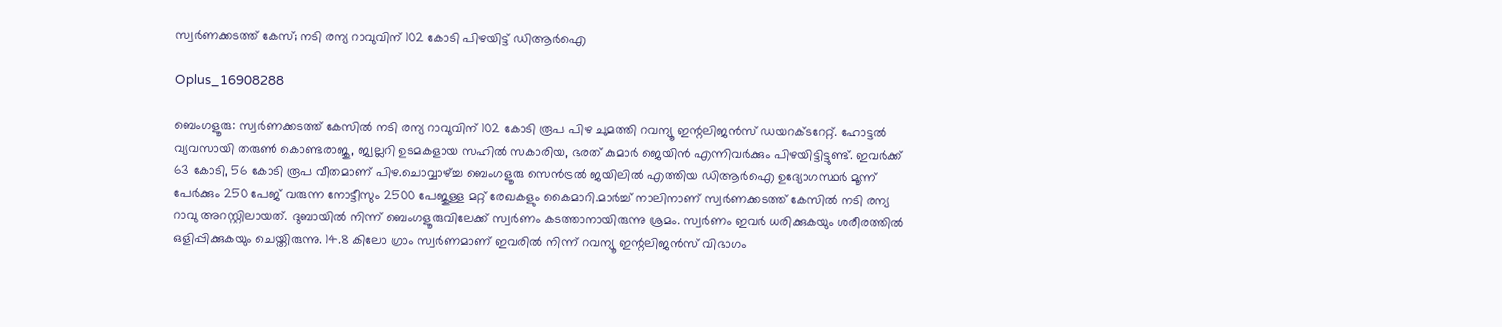സ്വർണക്കടത്ത് കേസ്; നടി രന്യ റാവുവിന് 102 കോടി പിഴയിട്ട് ഡിആർഐ

Oplus_16908288

ബെംഗളൂരു: സ്വർണക്കടത്ത് കേസിൽ നടി രന്യ റാവുവിന് 102 കോടി രൂപ പിഴ ചുമത്തി റവന്യൂ ഇന്റലിജൻസ് ഡയറക്ടറേറ്റ്. ഹോട്ടൽ വ്യവസായി തരുൺ കൊണ്ടരാജു, ജ്വല്ലറി ഉടമകളായ സഹിൽ സകാരിയ, ഭരത് കുമാർ ജെയിൻ എന്നിവർക്കും പിഴയിട്ടിട്ടുണ്ട്. ഇവർക്ക് 63 കോടി, 56 കോടി രൂപ വീതമാണ് പിഴ.ചൊവ്വാഴ്ച്ച ബെംഗളൂരു സെൻട്രൽ ജയിലിൽ എത്തിയ ഡിആർഐ ഉദ്യോഗസ്ഥർ മൂന്ന് പേർക്കും 250 പേജ് വരുന്ന നോട്ടീസും 2500 പേജുള്ള മറ്റ് രേഖകളും കൈമാറി.മാർച്ച് നാലിനാണ് സ്വർണക്കടത്ത് കേസിൽ നടി രന്യ റാവു അറസ്റ്റിലായത്. ദുബായിൽ നിന്ന് ബെംഗളൂരുവിലേക്ക് സ്വർണം കടത്താനായിരുന്നു ശ്രമം. സ്വർണം ഇവർ ധരിക്കുകയും ശരീരത്തിൽ ഒളിപ്പിക്കുകയും ചെയ്ത‌ിരുന്നു. 14.8 കിലോ ഗ്രാം സ്വർണമാണ് ഇവരിൽ നിന്ന് റവന്യൂ ഇന്റലിജൻസ് വിഭാഗം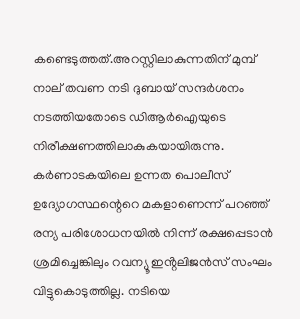കണ്ടെടുത്തത്.അറസ്റ്റിലാകുന്നതിന് മുമ്പ് നാല് തവണ നടി ദുബായ് സന്ദർശനം നടത്തിയതോടെ ഡിആർഐയുടെ നിരീക്ഷണത്തിലാകുകയായിരുന്നു. കർണാടകയിലെ ഉന്നത പൊലീസ് ഉദ്യോഗസ്ഥന്റെറെ മകളാണെന്ന് പറഞ്ഞ് രന്യ പരിശോധനയിൽ നിന്ന് രക്ഷപ്പെടാൻ ശ്രമിച്ചെങ്കിലും റവന്യൂ ഇൻ്റലിജൻസ് സംഘം വിട്ടുകൊടുത്തില്ല. നടിയെ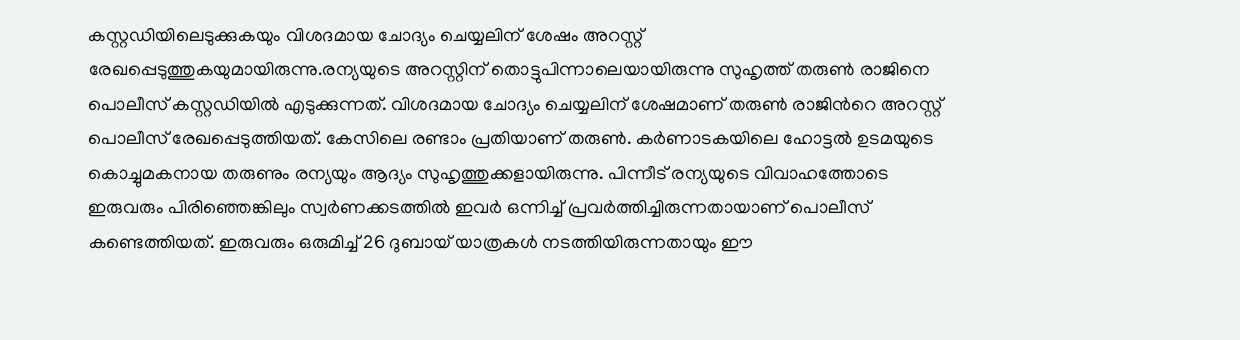കസ്റ്റഡിയിലെടുക്കുകയും വിശദമായ ചോദ്യം ചെയ്യലിന് ശേഷം അറസ്റ്റ് രേഖപ്പെടുത്തുകയുമായിരുന്നു.രന്യയുടെ അറസ്റ്റിന് തൊട്ടുപിന്നാലെയായിരുന്നു സുഹൃത്ത് തരുൺ രാജിനെ പൊലീസ് കസ്റ്റഡിയിൽ എടുക്കുന്നത്. വിശദമായ ചോദ്യം ചെയ്യലിന് ശേഷമാണ് തരുൺ രാജിൻറെ അറസ്റ്റ് പൊലീസ് രേഖപ്പെടുത്തിയത്. കേസിലെ രണ്ടാം പ്രതിയാണ് തരുൺ. കർണാടകയിലെ ഹോട്ടൽ ഉടമയുടെ കൊച്ചുമകനായ തരുണും രന്യയും ആദ്യം സുഹൃത്തുക്കളായിരുന്നു. പിന്നീട് രന്യയുടെ വിവാഹത്തോടെ ഇരുവരും പിരിഞ്ഞെങ്കിലും സ്വർണക്കടത്തിൽ ഇവർ ഒന്നിച്ച് പ്രവർത്തിച്ചിരുന്നതായാണ് പൊലീസ് കണ്ടെത്തിയത്. ഇരുവരും ഒരുമിച്ച് 26 ദുബായ് യാത്രകൾ നടത്തിയിരുന്നതായും ഈ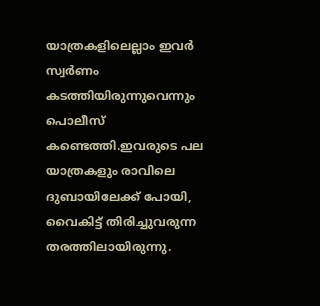യാത്രകളിലെല്ലാം ഇവർ സ്വർണം കടത്തിയിരുന്നുവെന്നും പൊലീസ് കണ്ടെത്തി.ഇവരുടെ പല യാത്രകളും രാവിലെ ദുബായിലേക്ക് പോയി, വൈകിട്ട് തിരിച്ചുവരുന്ന തരത്തിലായിരുന്നു.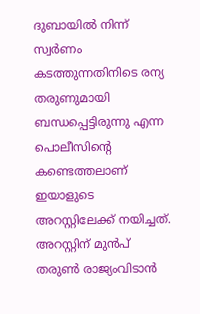ദുബായിൽ നിന്ന് സ്വർണം കടത്തുന്നതിനിടെ രന്യ തരുണുമായി ബന്ധപ്പെട്ടിരുന്നു എന്ന പൊലീസിന്റെ കണ്ടെത്തലാണ് ഇയാളുടെ അറസ്റ്റിലേക്ക് നയിച്ചത്. അറസ്റ്റിന് മുൻപ് തരുൺ രാജ്യംവിടാൻ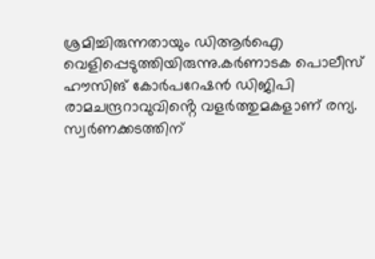ശ്രമിച്ചിരുന്നതായും ഡിആർഐ വെളിപ്പെടുത്തിയിരുന്നു.കർണാടക പൊലീസ് ഹൗസിങ് കോർപറേഷൻ ഡിജിപി രാമചന്ദ്രറാവുവിൻ്റെ വളർത്തുമകളാണ് രന്യ. സ്വർണക്കടത്തിന്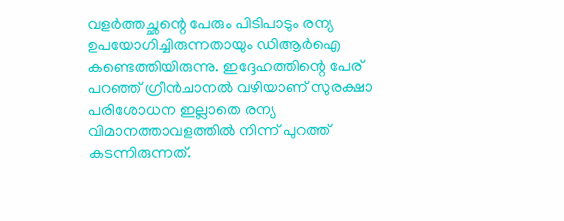വളർത്തച്ഛന്റെ പേരും പിടിപാടും രന്യ ഉപയോഗിച്ചിരുന്നതായും ഡിആർഐ കണ്ടെത്തിയിരുന്നു. ഇദ്ദേഹത്തിന്റെ പേര് പറഞ്ഞ് ഗ്രീൻചാനൽ വഴിയാണ് സുരക്ഷാ പരിശോധന ഇല്ലാതെ രന്യ വിമാനത്താവളത്തിൽ നിന്ന് പുറത്ത് കടന്നിരുന്നത്.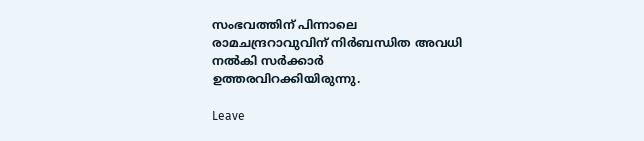സംഭവത്തിന് പിന്നാലെ രാമചന്ദ്രറാവുവിന് നിർബന്ധിത അവധി നൽകി സർക്കാർ ഉത്തരവിറക്കിയിരുന്നു.

Leave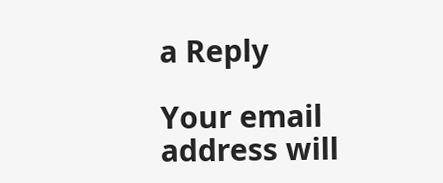a Reply

Your email address will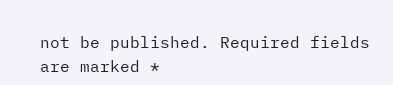not be published. Required fields are marked *